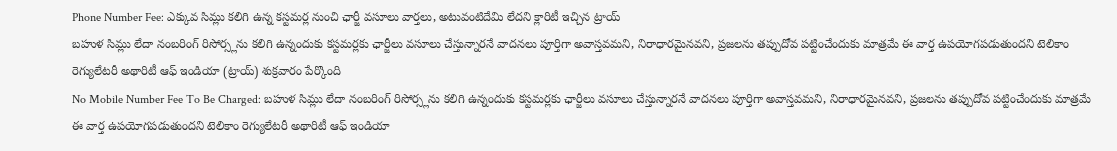Phone Number Fee: ఎక్కువ సిమ్లు కలిగి ఉన్న కస్టమర్ల నుంచి ఛార్జీ వసూలు వార్తలు, అటువంటిదేమి లేదని క్లారిటీ ఇచ్చిన ట్రాయ్
బహుళ సిమ్లు లేదా నంబరింగ్ రిసోర్స్లను కలిగి ఉన్నందుకు కస్టమర్లకు ఛార్జీలు వసూలు చేస్తున్నారనే వాదనలు పూర్తిగా అవాస్తవమని, నిరాధారమైనవని, ప్రజలను తప్పుదోవ పట్టించేందుకు మాత్రమే ఈ వార్త ఉపయోగపడుతుందని టెలికాం రెగ్యులేటరీ అథారిటీ ఆఫ్ ఇండియా (ట్రాయ్) శుక్రవారం పేర్కొంది
No Mobile Number Fee To Be Charged: బహుళ సిమ్లు లేదా నంబరింగ్ రిసోర్స్లను కలిగి ఉన్నందుకు కస్టమర్లకు ఛార్జీలు వసూలు చేస్తున్నారనే వాదనలు పూర్తిగా అవాస్తవమని, నిరాధారమైనవని, ప్రజలను తప్పుదోవ పట్టించేందుకు మాత్రమే ఈ వార్త ఉపయోగపడుతుందని టెలికాం రెగ్యులేటరీ అథారిటీ ఆఫ్ ఇండియా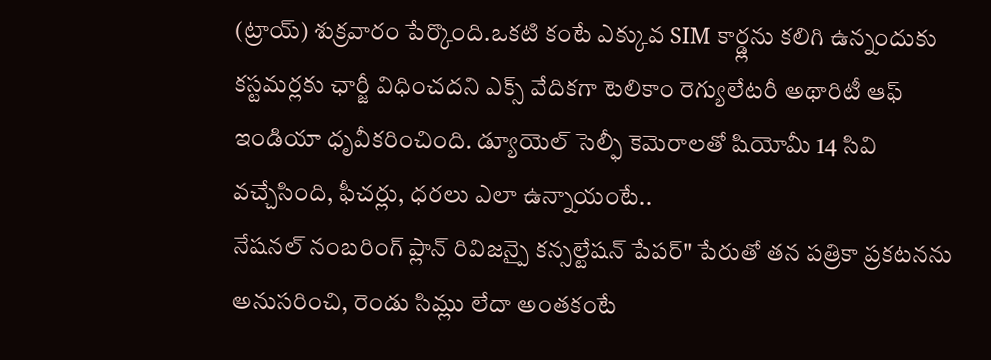(ట్రాయ్) శుక్రవారం పేర్కొంది.ఒకటి కంటే ఎక్కువ SIM కార్డ్లను కలిగి ఉన్నందుకు కస్టమర్లకు ఛార్జీ విధించదని ఎక్స్ వేదికగా టెలికాం రెగ్యులేటరీ అథారిటీ ఆఫ్ ఇండియా ధృవీకరించింది. డ్యూయెల్ సెల్ఫీ కెమెరాలతో షియోమీ 14 సివి వచ్చేసింది, ఫీచర్లు, ధరలు ఎలా ఉన్నాయంటే..
నేషనల్ నంబరింగ్ ప్లాన్ రివిజన్పై కన్సల్టేషన్ పేపర్" పేరుతో తన పత్రికా ప్రకటనను అనుసరించి, రెండు సిమ్లు లేదా అంతకంటే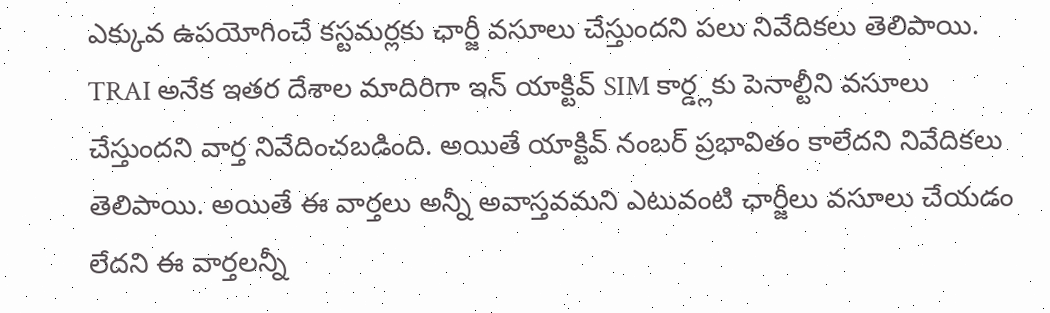ఎక్కువ ఉపయోగించే కస్టమర్లకు ఛార్జీ వసూలు చేస్తుందని పలు నివేదికలు తెలిపాయి. TRAI అనేక ఇతర దేశాల మాదిరిగా ఇన్ యాక్టివ్ SIM కార్డ్లకు పెనాల్టీని వసూలు చేస్తుందని వార్త నివేదించబడింది. అయితే యాక్టివ్ నంబర్ ప్రభావితం కాలేదని నివేదికలు తెలిపాయి. అయితే ఈ వార్తలు అన్నీ అవాస్తవమని ఎటువంటి ఛార్జీలు వసూలు చేయడం లేదని ఈ వార్తలన్నీ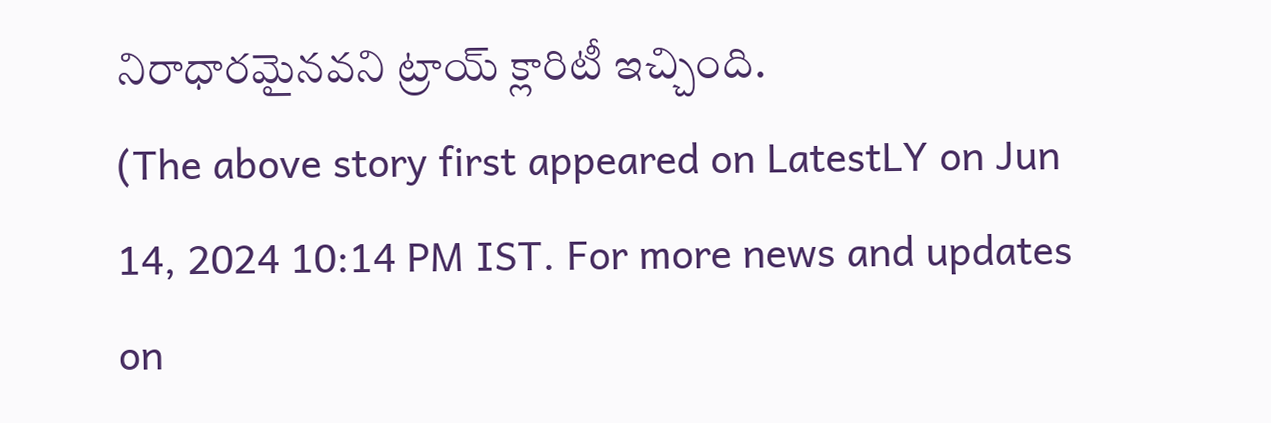నిరాధారమైనవని ట్రాయ్ క్లారిటీ ఇచ్చింది.
(The above story first appeared on LatestLY on Jun 14, 2024 10:14 PM IST. For more news and updates on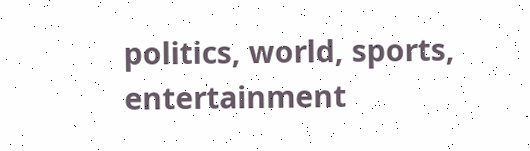politics, world, sports, entertainment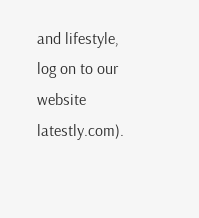and lifestyle, log on to our website latestly.com).